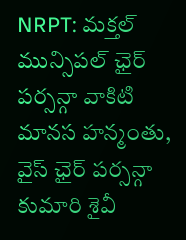NRPT: మక్తల్ మున్సిపల్ ఛైర్ పర్సన్గా వాకిటి మానస హన్మంతు, వైస్ ఛైర్ పర్సన్గా కుమారి శైవీ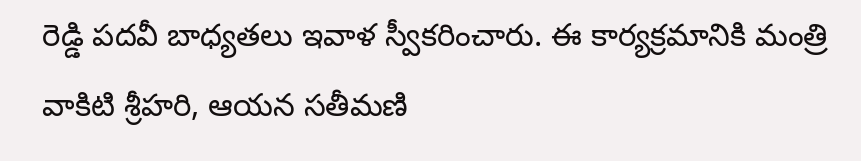రెడ్డి పదవీ బాధ్యతలు ఇవాళ స్వీకరించారు. ఈ కార్యక్రమానికి మంత్రి వాకిటి శ్రీహరి, ఆయన సతీమణి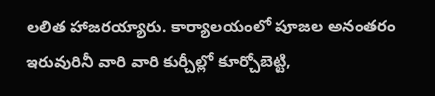లలిత హాజరయ్యారు. కార్యాలయంలో పూజల అనంతరం ఇరువురినీ వారి వారి కుర్చీల్లో కూర్చోబెట్టి,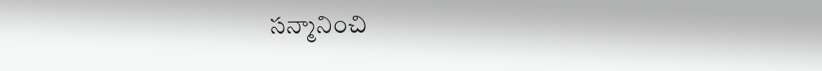సన్మానించి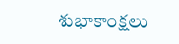శుభాకాంక్షలు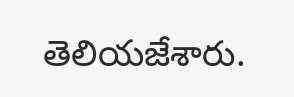తెలియజేశారు.